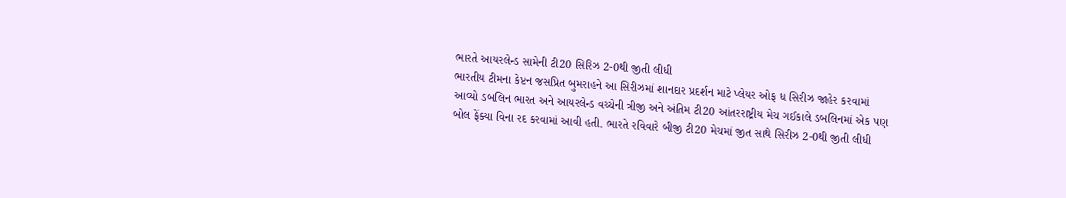ભારતે આયરલેન્ડ સામેની ટી20 સિરિઝ 2-0થી જીતી લીધી
ભારતીય ટીમના કેપ્ટન જસપ્રિત બુમરાહને આ સિરીઝમાં શાનદાર પ્રદર્શન માટે પ્લેયર ઓફ ધ સિરીઝ જાહેર કરવામાં આવ્યો ડબલિન ભારત અને આયરલેન્ડ વચ્ચેની ત્રીજી અને અંતિમ ટી20 આંતરરાષ્ટ્રીય મેચ ગઈકાલે ડબલિનમાં એક પણ બોલ ફેંક્યા વિના રદ કરવામાં આવી હતી. ભારતે રવિવારે બીજી ટી20 મેચમાં જીત સાથે સિરીઝ 2-0થી જીતી લીધી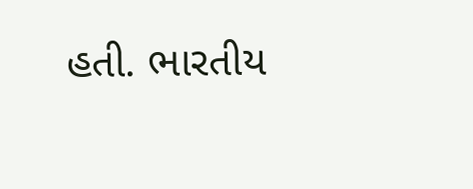હતી. ભારતીય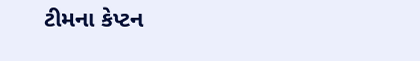ટીમના કેપ્ટન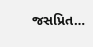જસપ્રિત…